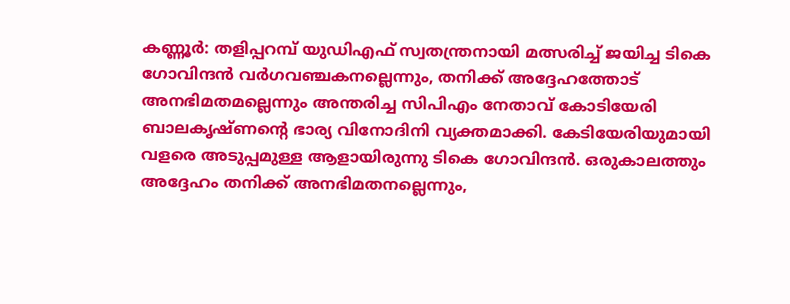കണ്ണൂര്‍: തളിപ്പറമ്പ് യുഡിഎഫ് സ്വതന്ത്രനായി മത്സരിച്ച് ജയിച്ച ടികെ ഗോവിന്ദന്‍ വര്‍ഗവഞ്ചകനല്ലെന്നും, തനിക്ക് അദ്ദേഹത്തോട് അനഭിമതമല്ലെന്നും അന്തരിച്ച സിപിഎം നേതാവ് കോടിയേരി ബാലകൃഷ്ണന്റെ ഭാര്യ വിനോദിനി വ്യക്തമാക്കി. കേടിയേരിയുമായി വളരെ അടുപ്പമുള്ള ആളായിരുന്നു ടികെ ഗോവിന്ദന്‍. ഒരുകാലത്തും അദ്ദേഹം തനിക്ക് അനഭിമതനല്ലെന്നും,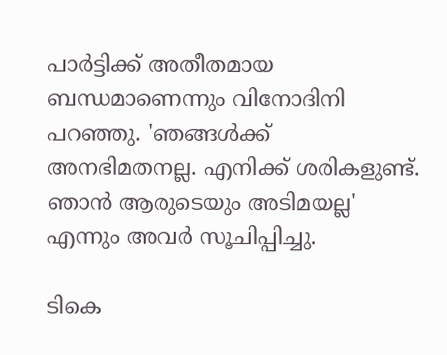പാര്‍ട്ടിക്ക് അതീതമായ ബന്ധമാണെന്നും വിനോദിനി പറഞ്ഞു. 'ഞങ്ങള്‍ക്ക് അനഭിമതനല്ല. എനിക്ക് ശരികളുണ്ട്. ഞാൻ ആരുടെയും അടിമയല്ല' എന്നും അവർ സൂചിപ്പിച്ചു.

ടികെ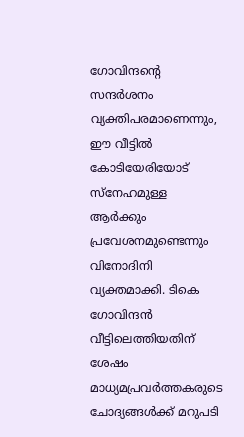ഗോവിന്ദന്റെ സന്ദര്‍ശനം വ്യക്തിപരമാണെന്നും, ഈ വീട്ടില്‍ കോടിയേരിയോട് സ്നേഹമുള്ള ആര്‍ക്കും പ്രവേശനമുണ്ടെന്നും വിനോദിനി വ്യക്തമാക്കി. ടികെ ഗോവിന്ദന്‍ വീട്ടിലെത്തിയതിന് ശേഷം മാധ്യമപ്രവര്‍ത്തകരുടെ ചോദ്യങ്ങള്‍ക്ക് മറുപടി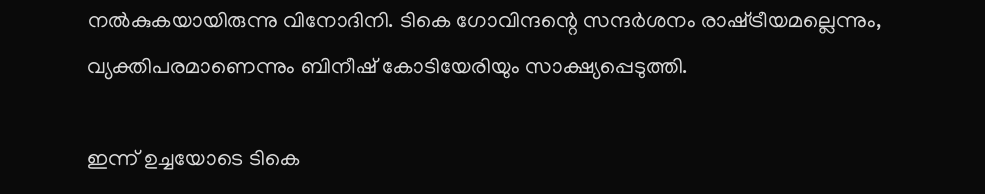നൽകുകയായിരുന്നു വിനോദിനി. ടികെ ഗോവിന്ദന്റെ സന്ദര്‍ശനം രാഷ്‌ട്രീയമല്ലെന്നും, വ്യക്തിപരമാണെന്നും ബിനീഷ് കോടിയേരിയും സാക്ഷ്യപ്പെടുത്തി.

ഇന്ന് ഉച്ചയോടെ ടികെ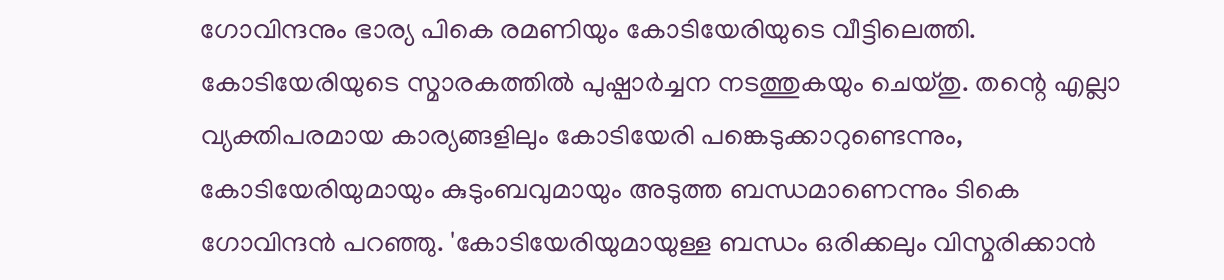ഗോവിന്ദനും ഭാര്യ പികെ രമണിയും കോടിയേരിയുടെ വീട്ടിലെത്തി. കോടിയേരിയുടെ സ്മാരകത്തിൽ പുഷ്പാര്‍ച്ചന നടത്തുകയും ചെയ്തു. തന്റെ എല്ലാ വ്യക്തിപരമായ കാര്യങ്ങളിലും കോടിയേരി പങ്കെടുക്കാറുണ്ടെന്നും, കോടിയേരിയുമായും കുടുംബവുമായും അടുത്ത ബന്ധമാണെന്നും ടികെ ഗോവിന്ദന്‍ പറഞ്ഞു. 'കോടിയേരിയുമായുള്ള ബന്ധം ഒരിക്കലും വിസ്മരിക്കാന്‍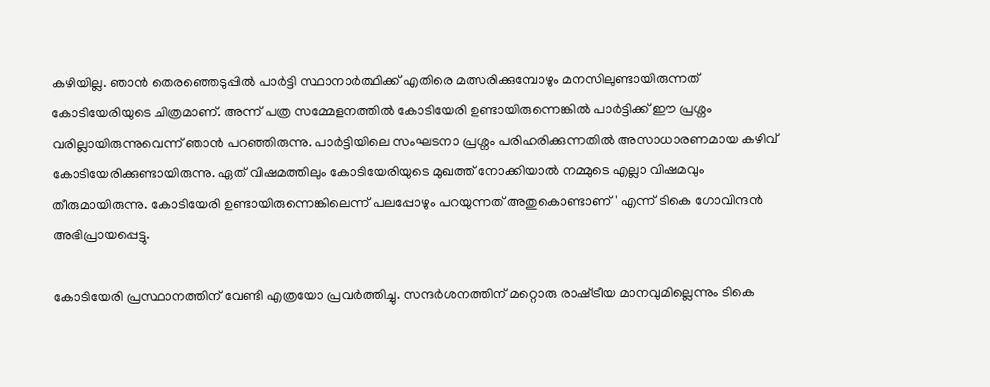കഴിയില്ല. ഞാന്‍ തെരഞ്ഞെടുപ്പില്‍ പാര്‍ട്ടി സ്ഥാനാര്‍ത്ഥിക്ക് എതിരെ മത്സരിക്കുമ്പോഴും മനസിലുണ്ടായിരുന്നത് കോടിയേരിയുടെ ചിത്രമാണ്. അന്ന് പത്ര സമ്മേളനത്തില്‍ കോടിയേരി ഉണ്ടായിരുന്നെങ്കില്‍ പാര്‍ട്ടിക്ക് ഈ പ്രശ്നം വരില്ലായിരുന്നുവെന്ന് ഞാന്‍ പറഞ്ഞിരുന്നു. പാര്‍ട്ടിയിലെ സംഘടനാ പ്രശ്നം പരിഹരിക്കുന്നതില്‍ അസാധാരണമായ കഴിവ് കോടിയേരിക്കുണ്ടായിരുന്നു. ഏത് വിഷമത്തിലും കോടിയേരിയുടെ മുഖത്ത് നോക്കിയാല്‍ നമ്മുടെ എല്ലാ വിഷമവും തീരുമായിരുന്നു. കോടിയേരി ഉണ്ടായിരുന്നെങ്കിലെന്ന് പലപ്പോഴും പറയുന്നത് അതുകൊണ്ടാണ്' എന്ന് ടികെ ഗോവിന്ദന്‍ അഭിപ്രായപ്പെട്ടു.

കോടിയേരി പ്രസ്ഥാനത്തിന് വേണ്ടി എത്രയോ പ്രവര്‍ത്തിച്ചു. സന്ദര്‍ശനത്തിന് മറ്റൊരു രാഷ്‌ട്രീയ മാനവുമില്ലെന്നും ടികെ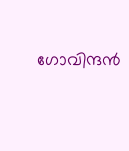ഗോവിന്ദന്‍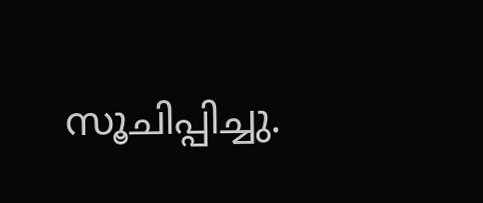സൂചിപ്പിച്ചു.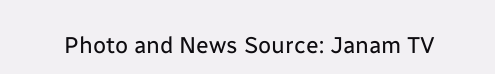Photo and News Source: Janam TV